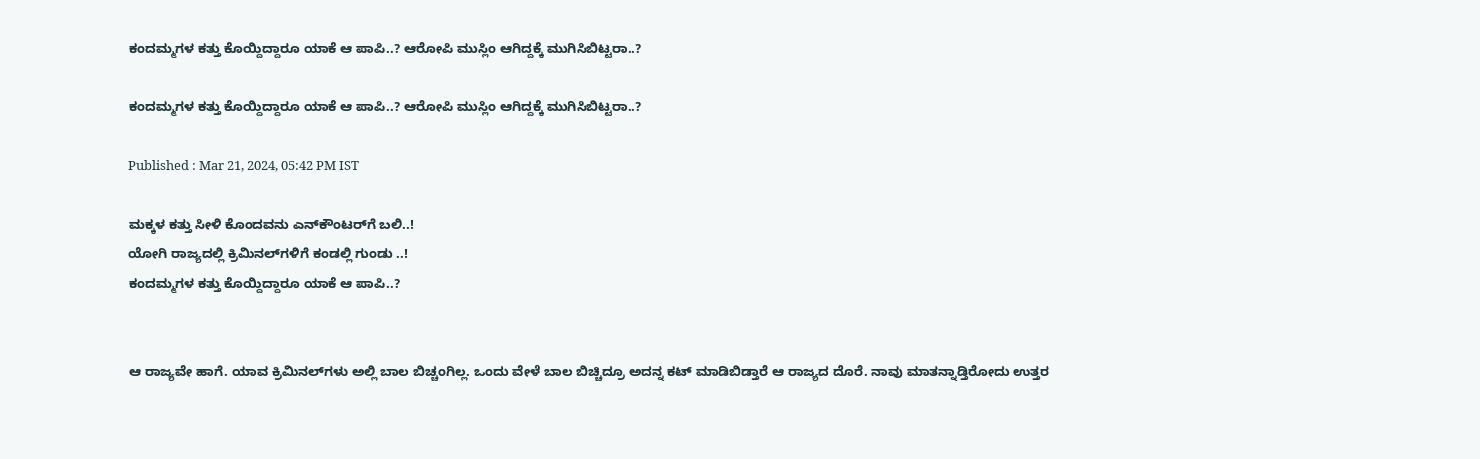ಕಂದಮ್ಮಗಳ ಕತ್ತು ಕೊಯ್ದಿದ್ದಾರೂ ಯಾಕೆ ಆ ಪಾಪಿ..? ಆರೋಪಿ ಮುಸ್ಲಿಂ ಆಗಿದ್ದಕ್ಕೆ ಮುಗಿಸಿಬಿಟ್ಟರಾ..?

ಕಂದಮ್ಮಗಳ ಕತ್ತು ಕೊಯ್ದಿದ್ದಾರೂ ಯಾಕೆ ಆ ಪಾಪಿ..? ಆರೋಪಿ ಮುಸ್ಲಿಂ ಆಗಿದ್ದಕ್ಕೆ ಮುಗಿಸಿಬಿಟ್ಟರಾ..?

Published : Mar 21, 2024, 05:42 PM IST

ಮಕ್ಕಳ ಕತ್ತು ಸೀಳಿ ಕೊಂದವನು ಎನ್‌ಕೌಂಟರ್‌ಗೆ ಬಲಿ..!
ಯೋಗಿ ರಾಜ್ಯದಲ್ಲಿ ಕ್ರಿಮಿನಲ್‌ಗಳಿಗೆ ಕಂಡಲ್ಲಿ ಗುಂಡು ..!
ಕಂದಮ್ಮಗಳ ಕತ್ತು ಕೊಯ್ದಿದ್ದಾರೂ ಯಾಕೆ ಆ ಪಾಪಿ..?


ಆ ರಾಜ್ಯವೇ ಹಾಗೆ. ಯಾವ ಕ್ರಿಮಿನಲ್‌ಗಳು ಅಲ್ಲಿ ಬಾಲ ಬಿಚ್ಚಂಗಿಲ್ಲ. ಒಂದು ವೇಳೆ ಬಾಲ ಬಿಚ್ಚಿದ್ರೂ ಅದನ್ನ ಕಟ್ ಮಾಡಿಬಿಡ್ತಾರೆ ಆ ರಾಜ್ಯದ ದೊರೆ. ನಾವು ಮಾತನ್ನಾಡ್ತಿರೋದು ಉತ್ತರ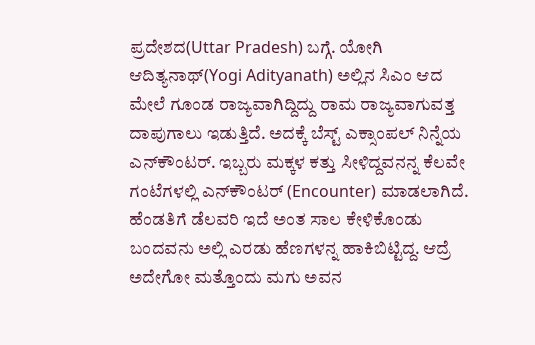ಪ್ರದೇಶದ(Uttar Pradesh) ಬಗ್ಗೆ. ಯೋಗಿ ಆದಿತ್ಯನಾಥ್(Yogi Adityanath) ಅಲ್ಲಿನ ಸಿಎಂ ಆದ ಮೇಲೆ ಗೂಂಡ ರಾಜ್ಯವಾಗಿದ್ದಿದ್ದು ರಾಮ ರಾಜ್ಯವಾಗುವತ್ತ ದಾಪುಗಾಲು ಇಡುತ್ತಿದೆ. ಅದಕ್ಕೆ ಬೆಸ್ಟ್ ಎಕ್ಸಾಂಪಲ್ ನಿನ್ನೆಯ ಎನ್‌ಕೌಂಟರ್‌. ಇಬ್ಬರು ಮಕ್ಕಳ ಕತ್ತು ಸೀಳಿದ್ದವನನ್ನ ಕೆಲವೇ ಗಂಟೆಗಳಲ್ಲಿ ಎನ್‌ಕೌಂಟರ್ (Encounter) ಮಾಡಲಾಗಿದೆ. ಹೆಂಡತಿಗೆ ಡೆಲವರಿ ಇದೆ ಅಂತ ಸಾಲ ಕೇಳಿಕೊಂಡು ಬಂದವನು ಅಲ್ಲಿ ಎರಡು ಹೆಣಗಳನ್ನ ಹಾಕಿಬಿಟ್ಟಿದ್ದ. ಆದ್ರೆ ಅದೇಗೋ ಮತ್ತೊಂದು ಮಗು ಅವನ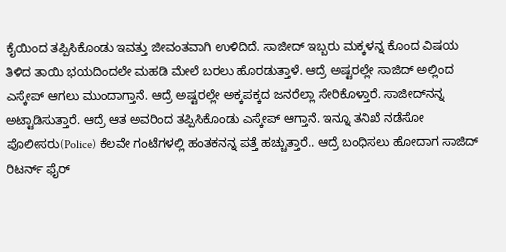ಕೈಯಿಂದ ತಪ್ಪಿಸಿಕೊಂಡು ಇವತ್ತು ಜೀವಂತವಾಗಿ ಉಳಿದಿದೆ. ಸಾಜೀದ್ ಇಬ್ಬರು ಮಕ್ಕಳನ್ನ ಕೊಂದ ವಿಷಯ ತಿಳಿದ ತಾಯಿ ಭಯದಿಂದಲೇ ಮಹಡಿ ಮೇಲೆ ಬರಲು ಹೊರಡುತ್ತಾಳೆ. ಆದ್ರೆ ಅಷ್ಟರಲ್ಲೇ ಸಾಜಿದ್ ಅಲ್ಲಿಂದ ಎಸ್ಕೇಪ್ ಆಗಲು ಮುಂದಾಗ್ತಾನೆ. ಆದ್ರೆ ಅಷ್ಟರಲ್ಲೇ ಅಕ್ಕಪಕ್ಕದ ಜನರೆಲ್ಲಾ ಸೇರಿಕೊಳ್ತಾರೆ. ಸಾಜೀದ್‌ನನ್ನ ಅಟ್ಟಾಡಿಸುತ್ತಾರೆ. ಆದ್ರೆ ಆತ ಅವರಿಂದ ತಪ್ಪಿಸಿಕೊಂಡು ಎಸ್ಕೇಪ್ ಆಗ್ತಾನೆ. ಇನ್ನೂ ತನಿಖೆ ನಡೆಸೋ ಪೊಲೀಸರು(Police) ಕೆಲವೇ ಗಂಟೆಗಳಲ್ಲಿ ಹಂತಕನನ್ನ ಪತ್ತೆ ಹಚ್ಚುತ್ತಾರೆ.. ಆದ್ರೆ ಬಂಧಿಸಲು ಹೋದಾಗ ಸಾಜಿದ್ ರಿಟರ್ನ್ ಫೈರ್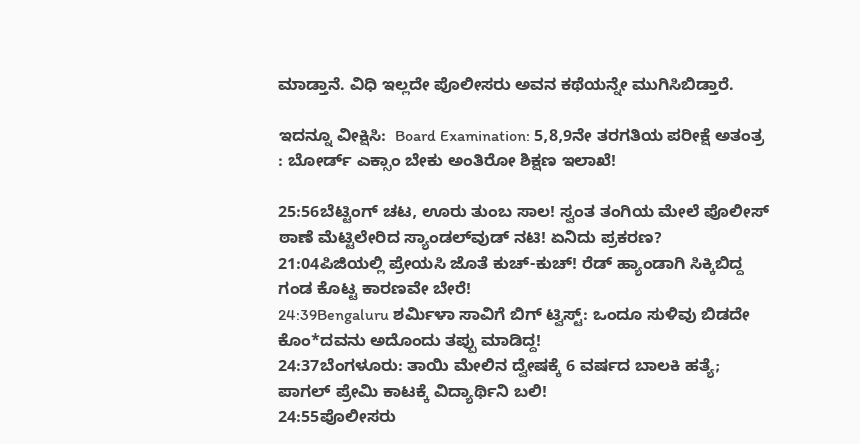ಮಾಡ್ತಾನೆ. ವಿಧಿ ಇಲ್ಲದೇ ಪೊಲೀಸರು ಅವನ ಕಥೆಯನ್ನೇ ಮುಗಿಸಿಬಿಡ್ತಾರೆ.

ಇದನ್ನೂ ವೀಕ್ಷಿಸಿ:  Board Examination: 5,8,9ನೇ ತರಗತಿಯ ಪರೀಕ್ಷೆ ಅತಂತ್ರ : ಬೋರ್ಡ್ ಎಕ್ಸಾಂ ಬೇಕು ಅಂತಿರೋ ಶಿಕ್ಷಣ ಇಲಾಖೆ!

25:56ಬೆಟ್ಟಿಂಗ್ ಚಟ, ಊರು ತುಂಬ ಸಾಲ! ಸ್ವಂತ ತಂಗಿಯ ಮೇಲೆ ಪೊಲೀಸ್ ಠಾಣೆ ಮೆಟ್ಟಿಲೇರಿದ ಸ್ಯಾಂಡಲ್‌ವುಡ್ ನಟಿ! ಏನಿದು ಪ್ರಕರಣ?
21:04ಪಿಜಿಯಲ್ಲಿ ಪ್ರೇಯಸಿ ಜೊತೆ ಕುಚ್-ಕುಚ್! ರೆಡ್ ಹ್ಯಾಂಡಾಗಿ ಸಿಕ್ಕಿಬಿದ್ದ ಗಂಡ ಕೊಟ್ಟ ಕಾರಣವೇ ಬೇರೆ!
24:39Bengaluru ಶರ್ಮಿಳಾ ಸಾವಿಗೆ ಬಿಗ್ ಟ್ವಿಸ್ಟ್: ಒಂದೂ ಸುಳಿವು ಬಿಡದೇ ಕೊಂ*ದವನು ಅದೊಂದು ತಪ್ಪು ಮಾಡಿದ್ದ!
24:37ಬೆಂಗಳೂರು: ತಾಯಿ ಮೇಲಿನ ದ್ವೇಷಕ್ಕೆ 6 ವರ್ಷದ ಬಾಲಕಿ ಹತ್ಯೆ; ಪಾಗಲ್ ಪ್ರೇಮಿ ಕಾಟಕ್ಕೆ ವಿದ್ಯಾರ್ಥಿನಿ ಬಲಿ!
24:55ಪೊಲೀಸರು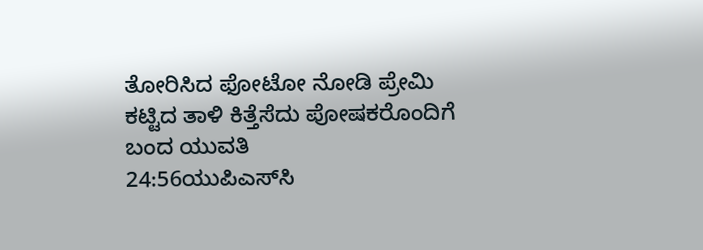ತೋರಿಸಿದ ಫೋಟೋ ನೋಡಿ ಪ್ರೇಮಿ ಕಟ್ಟಿದ ತಾಳಿ ಕಿತ್ತೆಸೆದು ಪೋಷಕರೊಂದಿಗೆ ಬಂದ ಯುವತಿ
24:56ಯುಪಿಎಸ್‌ಸಿ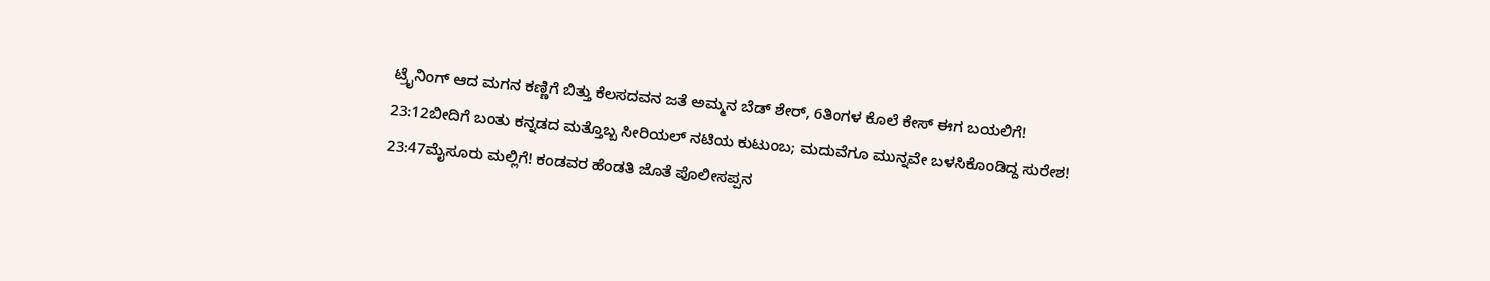ಟ್ರೈನಿಂಗ್ ಆದ ಮಗನ ಕಣ್ಣಿಗೆ ಬಿತ್ತು ಕೆಲಸದವನ ಜತೆ ಅಮ್ಮನ ಬೆಡ್‌ ಶೇರ್, 6ತಿಂಗಳ ಕೊಲೆ ಕೇಸ್ ಈಗ ಬಯಲಿಗೆ!
23:12ಬೀದಿಗೆ ಬಂತು ಕನ್ನಡದ ಮತ್ತೊಬ್ಬ ಸೀರಿಯಲ್ ನಟಿಯ ಕುಟುಂಬ; ಮದುವೆಗೂ ಮುನ್ನವೇ ಬಳಸಿಕೊಂಡಿದ್ದ ಸುರೇಶ!
23:47ಮೈಸೂರು ಮಲ್ಲಿಗೆ! ಕಂಡವರ ಹೆಂಡತಿ ಜೊತೆ ಪೊಲೀಸಪ್ಪನ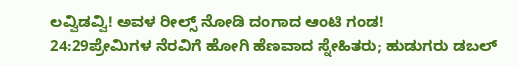ಲವ್ವಿಡವ್ವಿ! ಅವಳ ರೀಲ್ಸ್ ನೋಡಿ ದಂಗಾದ ಆಂಟಿ ಗಂಡ!
24:29ಪ್ರೇಮಿಗಳ ನೆರವಿಗೆ ಹೋಗಿ ಹೆಣವಾದ ಸ್ನೇಹಿತರು; ಹುಡುಗರು ಡಬಲ್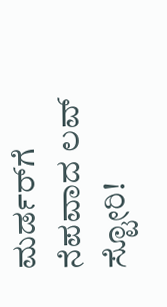ಮರ್ಡರ್‌ಗೆ ನೆಪವಾದ ಲವ್ ಸ್ಟೋರಿ!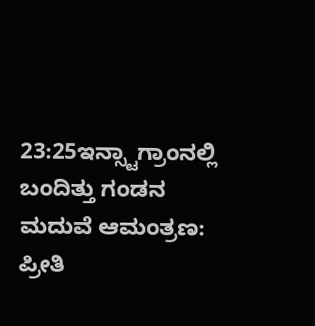23:25ಇನ್ಸ್ಟಾಗ್ರಾಂನಲ್ಲಿ ಬಂದಿತ್ತು ಗಂಡನ ಮದುವೆ ಆಮಂತ್ರಣ: ಪ್ರೀತಿ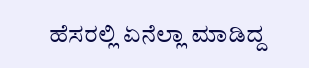ಹೆಸರಲ್ಲಿ ಏನೆಲ್ಲಾ ಮಾಡಿದ್ದ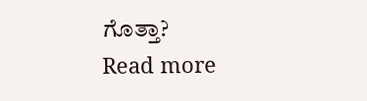ಗೊತ್ತಾ?
Read more